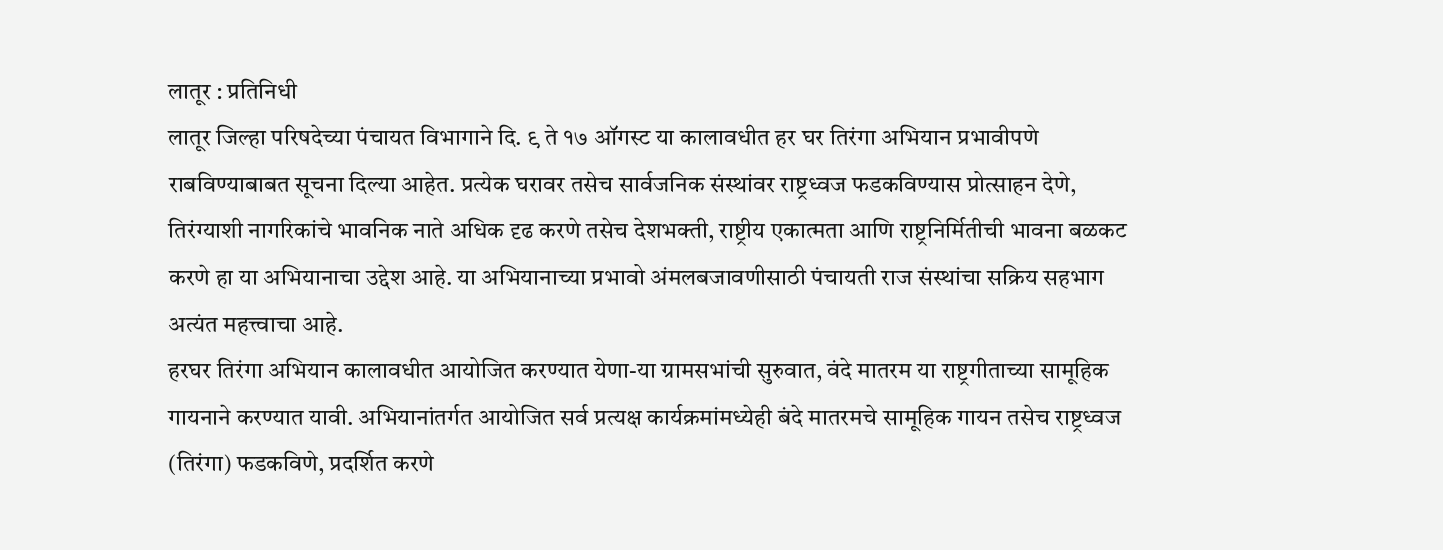लातूर : प्रतिनिधी
लातूर जिल्हा परिषदेच्या पंचायत विभागाने दि. ९ ते १७ ऑगस्ट या कालावधीत हर घर तिरंगा अभियान प्रभावीपणे राबविण्याबाबत सूचना दिल्या आहेत. प्रत्येक घरावर तसेच सार्वजनिक संस्थांवर राष्ट्रध्वज फडकविण्यास प्रोत्साहन देणे, तिरंग्याशी नागरिकांचे भावनिक नाते अधिक दृढ करणे तसेच देशभक्ती, राष्ट्रीय एकात्मता आणि राष्ट्रनिर्मितीची भावना बळकट करणे हा या अभियानाचा उद्देश आहे. या अभियानाच्या प्रभावो अंमलबजावणीसाठी पंचायती राज संस्थांचा सक्रिय सहभाग अत्यंत महत्त्वाचा आहे.
हरघर तिरंगा अभियान कालावधीत आयोजित करण्यात येणा-या ग्रामसभांची सुरुवात, वंदे मातरम या राष्ट्रगीताच्या सामूहिक गायनाने करण्यात यावी. अभियानांतर्गत आयोजित सर्व प्रत्यक्ष कार्यक्रमांमध्येही बंदे मातरमचे सामूहिक गायन तसेच राष्ट्रध्वज (तिरंगा) फडकविणे, प्रदर्शित करणे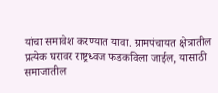यांचा समावेश करण्यात यावा. ग्रामपंचायत क्षेत्रातील प्रत्येक घरावर राष्ट्रध्वज फडकविला जाईल, यासाठी समाजातील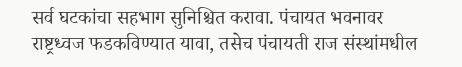सर्व घटकांचा सहभाग सुनिश्चित करावा. पंचायत भवनावर राष्ट्रध्वज फडकविण्यात यावा, तसेच पंचायती राज संस्थांमधील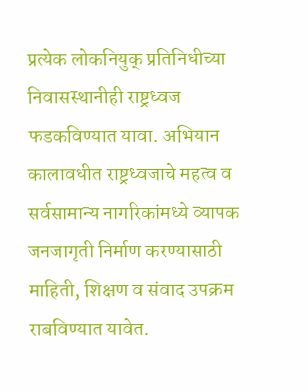प्रत्येक लोकनियुक् प्रतिनिधीच्या निवासस्थानीही राष्ट्रध्वज फडकविण्यात यावा. अभियान कालावधीत राष्ट्रध्वजाचे महत्व व सर्वसामान्य नागरिकांमध्ये व्यापक जनजागृती निर्माण करण्यासाठी माहिती, शिक्षण व संवाद उपक्रम राबविण्यात यावेत.